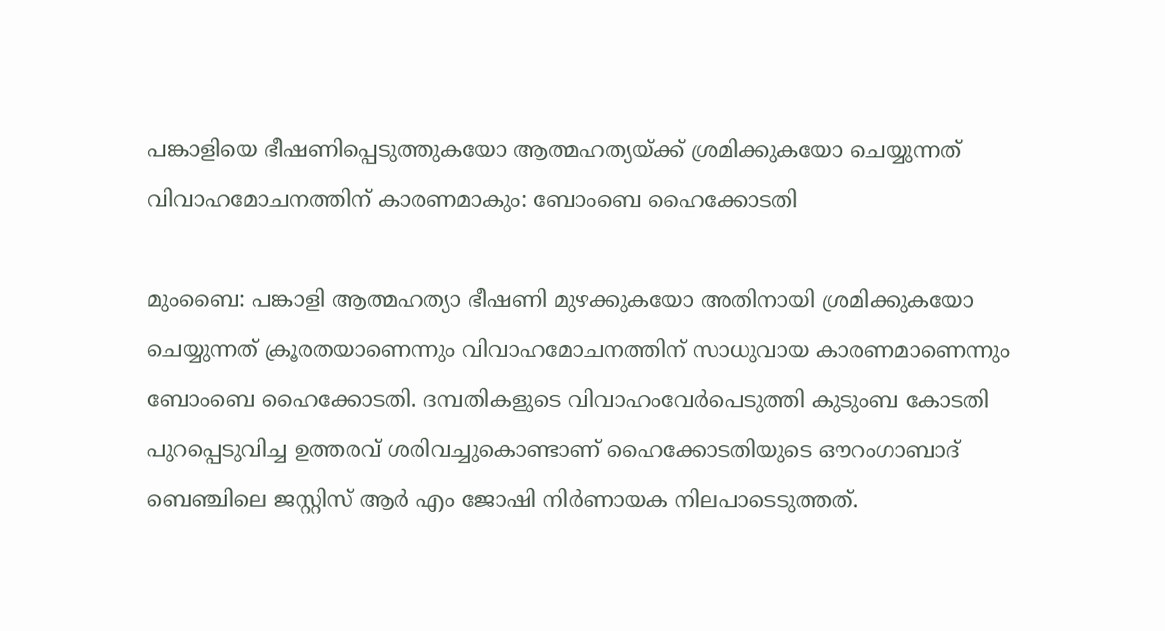പങ്കാളിയെ ഭീഷണിപ്പെടുത്തുകയോ ആത്മഹത്യയ്ക്ക് ശ്രമിക്കുകയോ ചെയ്യുന്നത് വിവാഹമോചനത്തിന് കാരണമാകും: ബോംബെ ഹൈക്കോടതി

മുംബൈ: പങ്കാളി ആത്മഹത്യാ ഭീഷണി മുഴക്കുകയോ അതിനായി ശ്രമിക്കുകയോ ചെയ്യുന്നത് ക്രൂരതയാണെന്നും വിവാഹമോചനത്തിന് സാധുവായ കാരണമാണെന്നും ബോംബെ ഹൈക്കോടതി. ദമ്പതികളുടെ വിവാഹംവേര്‍പെടുത്തി കുടുംബ കോടതി പുറപ്പെടുവിച്ച ഉത്തരവ് ശരിവച്ചുകൊണ്ടാണ് ഹൈക്കോടതിയുടെ ഔറംഗാബാദ് ബെഞ്ചിലെ ജസ്റ്റിസ് ആര്‍ എം ജോഷി നിര്‍ണായക നിലപാടെടുത്തത്.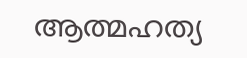ആത്മഹത്യ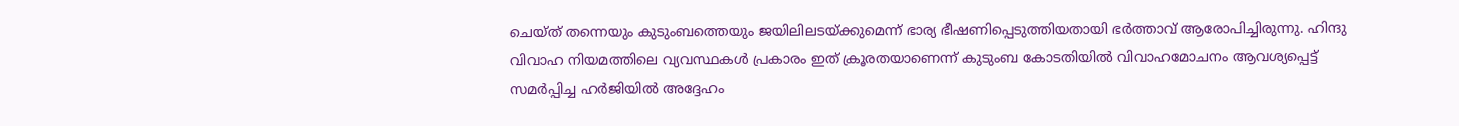ചെയ്ത് തന്നെയും കുടുംബത്തെയും ജയിലിലടയ്ക്കുമെന്ന് ഭാര്യ ഭീഷണിപ്പെടുത്തിയതായി ഭര്‍ത്താവ് ആരോപിച്ചിരുന്നു. ഹിന്ദു വിവാഹ നിയമത്തിലെ വ്യവസ്ഥകള്‍ പ്രകാരം ഇത് ക്രൂരതയാണെന്ന് കുടുംബ കോടതിയില്‍ വിവാഹമോചനം ആവശ്യപ്പെട്ട് സമര്‍പ്പിച്ച ഹര്‍ജിയില്‍ അദ്ദേഹം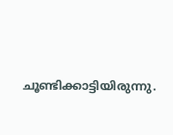ചൂണ്ടിക്കാട്ടിയിരുന്നു.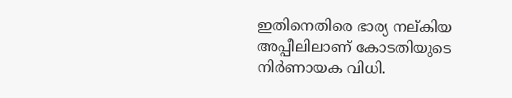ഇതിനെതിരെ ഭാര്യ നല്കിയ അപ്പീലിലാണ് കോടതിയുടെ നിര്‍ണായക വിധി.